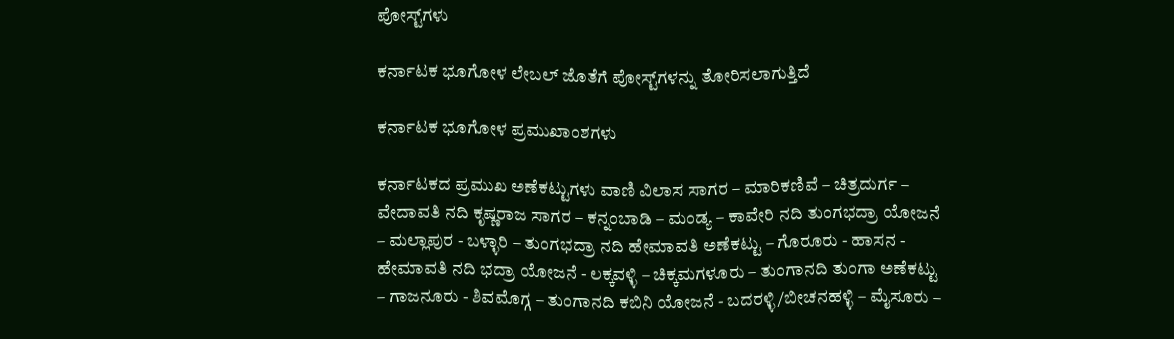ಪೋಸ್ಟ್‌ಗಳು

ಕರ್ನಾಟಕ ಭೂಗೋಳ ಲೇಬಲ್ ಜೊತೆಗೆ ಪೋಸ್ಟ್‌ಗಳನ್ನು ತೋರಿಸಲಾಗುತ್ತಿದೆ

ಕರ್ನಾಟಕ ಭೂಗೋಳ ಪ್ರಮುಖಾಂಶಗಳು

ಕರ್ನಾಟಕದ ಪ್ರಮುಖ ಅಣೆಕಟ್ಟುಗಳು ವಾಣಿ ವಿಲಾಸ ಸಾಗರ – ಮಾರಿಕಣಿವೆ – ಚಿತ್ರದುರ್ಗ – ವೇದಾವತಿ ನದಿ ಕೃಷ್ಣರಾಜ ಸಾಗರ – ಕನ್ನಂಬಾಡಿ – ಮಂಡ್ಯ – ಕಾವೇರಿ ನದಿ ತುಂಗಭದ್ರಾ ಯೋಜನೆ – ಮಲ್ಲಾಪುರ - ಬಳ್ಳಾರಿ – ತುಂಗಭದ್ರಾ ನದಿ ಹೇಮಾವತಿ ಅಣೆಕಟ್ಟು – ಗೊರೂರು - ಹಾಸನ - ಹೇಮಾವತಿ ನದಿ ಭದ್ರಾ ಯೋಜನೆ - ಲಕ್ಕವಳ್ಳಿ – ಚಿಕ್ಕಮಗಳೂರು – ತುಂಗಾನದಿ ತುಂಗಾ ಅಣೆಕಟ್ಟು – ಗಾಜನೂರು - ಶಿವಮೊಗ್ಗ – ತುಂಗಾನದಿ ಕಬಿನಿ ಯೋಜನೆ - ಬದರಳ್ಳಿ/ಬೀಚನಹಳ್ಳಿ – ಮೈಸೂರು –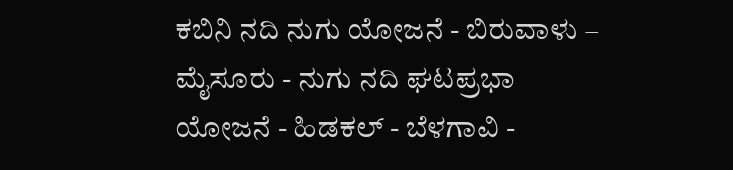ಕಬಿನಿ ನದಿ ನುಗು ಯೋಜನೆ - ಬಿರುವಾಳು – ಮೈಸೂರು - ನುಗು ನದಿ ಘಟಪ್ರಭಾ ಯೋಜನೆ - ಹಿಡಕಲ್ - ಬೆಳಗಾವಿ -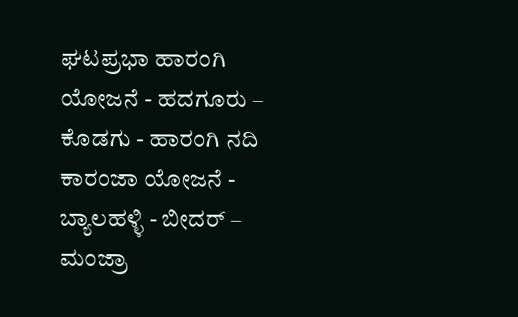ಘಟಪ್ರಭಾ ಹಾರಂಗಿ ಯೋಜನೆ - ಹದಗೂರು – ಕೊಡಗು - ಹಾರಂಗಿ ನದಿ ಕಾರಂಜಾ ಯೋಜನೆ - ಬ್ಯಾಲಹಳ್ಳಿ - ಬೀದರ್ – ಮಂಜ್ರಾ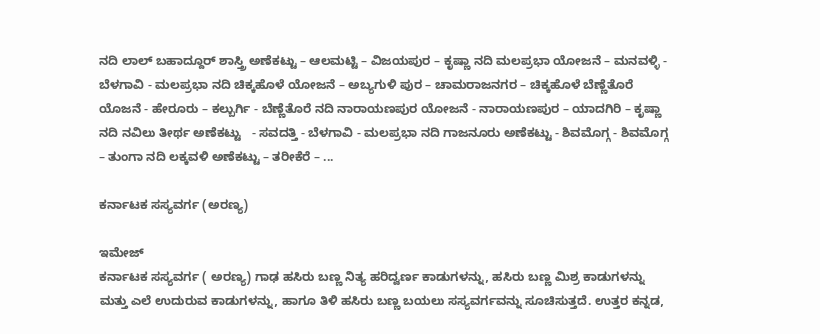ನದಿ ಲಾಲ್ ಬಹಾದ್ದೂರ್ ಶಾಸ್ತ್ರಿ ಅಣೆಕಟ್ಟು – ಆಲಮಟ್ಟಿ – ವಿಜಯಪುರ – ಕೃಷ್ಣಾ ನದಿ ಮಲಪ್ರಭಾ ಯೋಜನೆ – ಮನವಳ್ಳಿ - ಬೆಳಗಾವಿ - ಮಲಪ್ರಭಾ ನದಿ ಚಿಕ್ಕಹೊಳೆ ಯೋಜನೆ – ಅಬ್ಯಗುಳಿ ಪುರ – ಚಾಮರಾಜನಗರ – ಚಿಕ್ಕಹೊಳೆ ಬೆಣ್ಣೆತೊರೆ ಯೊಜನೆ - ಹೇರೂರು – ಕಲ್ಬುರ್ಗಿ - ಬೆಣ್ಣೆತೊರೆ ನದಿ ನಾರಾಯಣಪುರ ಯೋಜನೆ - ನಾರಾಯಣಪುರ – ಯಾದಗಿರಿ – ಕೃಷ್ಣಾ ನದಿ ನವಿಲು ತೀರ್ಥ ಅಣೆಕಟ್ಟು   - ಸವದತ್ತಿ - ಬೆಳಗಾವಿ - ಮಲಪ್ರಭಾ ನದಿ ಗಾಜನೂರು ಅಣೆಕಟ್ಟು - ಶಿವಮೊಗ್ಗ - ಶಿವಮೊಗ್ಗ – ತುಂಗಾ ನದಿ ಲಕ್ಕವಳಿ ಅಣೆಕಟ್ಟು – ತರೀಕೆರೆ – ...

ಕರ್ನಾಟಕ ಸಸ್ಯವರ್ಗ (ಅರಣ್ಯ)

ಇಮೇಜ್
ಕರ್ನಾಟಕ ಸಸ್ಯವರ್ಗ ( ಅರಣ್ಯ) ಗಾಢ ಹಸಿರು ಬಣ್ಣ ನಿತ್ಯ ಹರಿದ್ವರ್ಣ ಕಾಡುಗಳನ್ನು, ಹಸಿರು ಬಣ್ಣ ಮಿಶ್ರ ಕಾಡುಗಳನ್ನು ಮತ್ತು ಎಲೆ ಉದುರುವ ಕಾಡುಗಳನ್ನು, ಹಾಗೂ ತಿಳಿ ಹಸಿರು ಬಣ್ಣ ಬಯಲು ಸಸ್ಯವರ್ಗವನ್ನು ಸೂಚಿಸುತ್ತದೆ. ಉತ್ತರ ಕನ್ನಡ,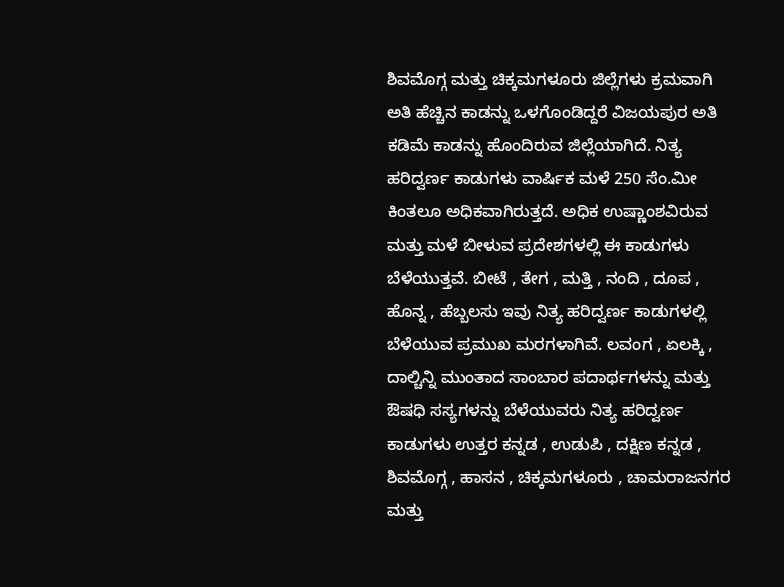ಶಿವಮೊಗ್ಗ ಮತ್ತು ಚಿಕ್ಕಮಗಳೂರು ಜಿಲ್ಲೆಗಳು ಕ್ರಮವಾಗಿ ಅತಿ ಹೆಚ್ಚಿನ ಕಾಡನ್ನು ಒಳಗೊಂಡಿದ್ದರೆ ವಿಜಯಪುರ ಅತಿ ಕಡಿಮೆ ಕಾಡನ್ನು ಹೊಂದಿರುವ ಜಿಲ್ಲೆಯಾಗಿದೆ. ನಿತ್ಯ ಹರಿದ್ವರ್ಣ ಕಾಡುಗಳು ವಾರ್ಷಿಕ ಮಳೆ 250 ಸೆಂ.ಮೀ ಕಿಂತಲೂ ಅಧಿಕವಾಗಿರುತ್ತದೆ. ಅಧಿಕ ಉಷ್ಣಾಂಶವಿರುವ ಮತ್ತು ಮಳೆ ಬೀಳುವ ಪ್ರದೇಶಗಳಲ್ಲಿ ಈ ಕಾಡುಗಳು ಬೆಳೆಯುತ್ತವೆ. ಬೀಟೆ , ತೇಗ , ಮತ್ತಿ , ನಂದಿ , ದೂಪ , ಹೊನ್ನ , ಹೆಬ್ಬಲಸು ಇವು ನಿತ್ಯ ಹರಿದ್ವರ್ಣ ಕಾಡುಗಳಲ್ಲಿ ಬೆಳೆಯುವ ಪ್ರಮುಖ ಮರಗಳಾಗಿವೆ. ಲವಂಗ , ಏಲಕ್ಕಿ , ದಾಲ್ಚಿನ್ನಿ ಮುಂತಾದ ಸಾಂಬಾರ ಪದಾರ್ಥಗಳನ್ನು ಮತ್ತು ಔಷಧಿ ಸಸ್ಯಗಳನ್ನು ಬೆಳೆಯುವರು ನಿತ್ಯ ಹರಿದ್ವರ್ಣ ಕಾಡುಗಳು ಉತ್ತರ ಕನ್ನಡ , ಉಡುಪಿ , ದಕ್ಷಿಣ ಕನ್ನಡ , ಶಿವಮೊಗ್ಗ , ಹಾಸನ , ಚಿಕ್ಕಮಗಳೂರು , ಚಾಮರಾಜನಗರ ಮತ್ತು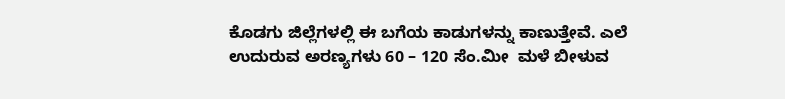ಕೊಡಗು ಜಿಲ್ಲೆಗಳಲ್ಲಿ ಈ ಬಗೆಯ ಕಾಡುಗಳನ್ನು ಕಾಣುತ್ತೇವೆ. ಎಲೆ ಉದುರುವ ಅರಣ್ಯಗಳು 60 – 120 ಸೆಂ.ಮೀ  ಮಳೆ ಬೀಳುವ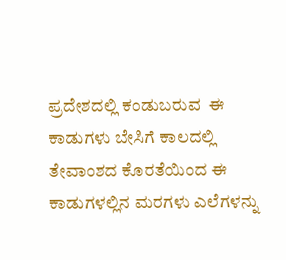ಪ್ರದೇಶದಲ್ಲಿ ಕಂಡುಬರುವ  ಈ ಕಾಡುಗಳು ಬೇಸಿಗೆ ಕಾಲದಲ್ಲಿ ತೇವಾಂಶದ ಕೊರತೆಯಿಂದ ಈ ಕಾಡುಗಳಲ್ಲಿನ ಮರಗಳು ಎಲೆಗಳನ್ನು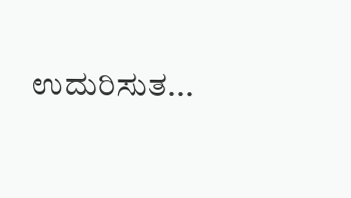ಉದುರಿಸುತ...